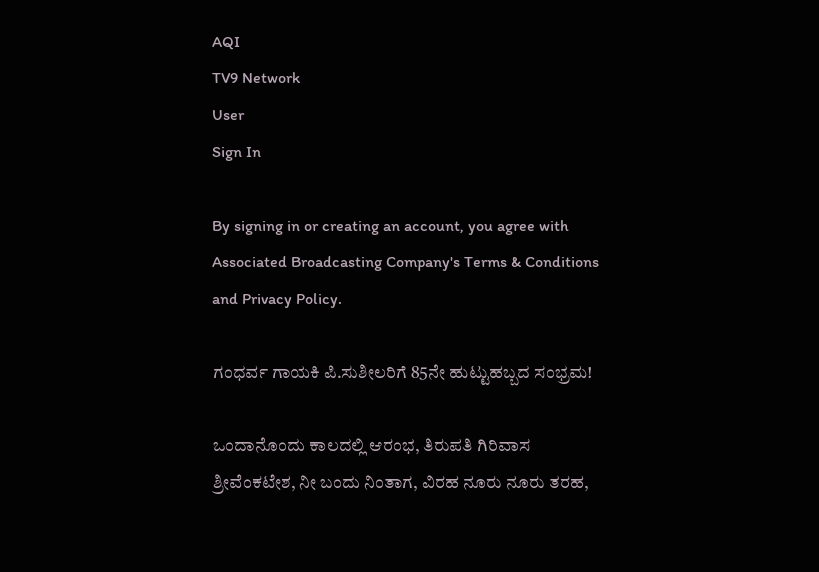AQI
TV9 Network
User
Sign In

By signing in or creating an account, you agree with Associated Broadcasting Company's Terms & Conditions and Privacy Policy.

ಗಂಧರ್ವ ಗಾಯಕಿ ಪಿ.ಸುಶೀಲರಿಗೆ 85ನೇ ಹುಟ್ಟುಹಬ್ಬದ ಸಂಭ್ರಮ!

ಒಂದಾನೊಂದು ಕಾಲದಲ್ಲಿ ಆರಂಭ, ತಿರುಪತಿ ಗಿರಿವಾಸ ಶ್ರೀವೆಂಕಟೇಶ, ನೀ ಬಂದು ನಿಂತಾಗ, ವಿರಹ ನೂರು ನೂರು ತರಹ,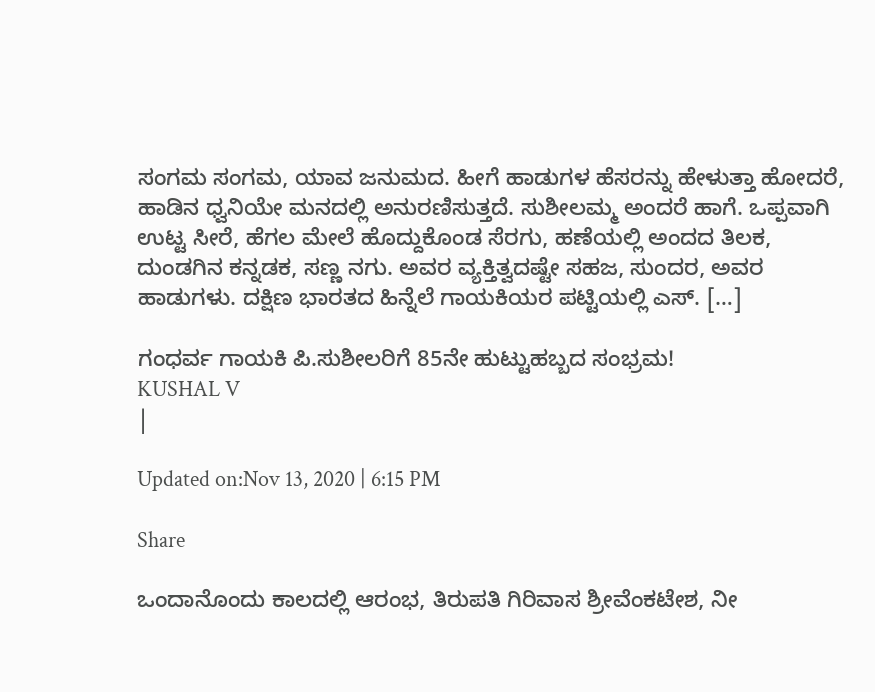ಸಂಗಮ ಸಂಗಮ, ಯಾವ ಜನುಮದ. ಹೀಗೆ ಹಾಡುಗಳ ಹೆಸರನ್ನು ಹೇಳುತ್ತಾ ಹೋದರೆ, ಹಾಡಿನ ಧ್ವನಿಯೇ ಮನದಲ್ಲಿ ಅನುರಣಿಸುತ್ತದೆ. ಸುಶೀಲಮ್ಮ ಅಂದರೆ ಹಾಗೆ. ಒಪ್ಪವಾಗಿ ಉಟ್ಟ ಸೀರೆ, ಹೆಗಲ ಮೇಲೆ ಹೊದ್ದುಕೊಂಡ ಸೆರಗು, ಹಣೆಯಲ್ಲಿ ಅಂದದ ತಿಲಕ, ದುಂಡಗಿನ ಕನ್ನಡಕ, ಸಣ್ಣ ನಗು. ಅವರ ವ್ಯಕ್ತಿತ್ವದಷ್ಟೇ ಸಹಜ, ಸುಂದರ, ಅವರ ಹಾಡುಗಳು. ದಕ್ಷಿಣ ಭಾರತದ ಹಿನ್ನೆಲೆ ಗಾಯಕಿಯರ ಪಟ್ಟಿಯಲ್ಲಿ ಎಸ್. […]

ಗಂಧರ್ವ ಗಾಯಕಿ ಪಿ.ಸುಶೀಲರಿಗೆ 85ನೇ ಹುಟ್ಟುಹಬ್ಬದ ಸಂಭ್ರಮ!
KUSHAL V
|

Updated on:Nov 13, 2020 | 6:15 PM

Share

ಒಂದಾನೊಂದು ಕಾಲದಲ್ಲಿ ಆರಂಭ, ತಿರುಪತಿ ಗಿರಿವಾಸ ಶ್ರೀವೆಂಕಟೇಶ, ನೀ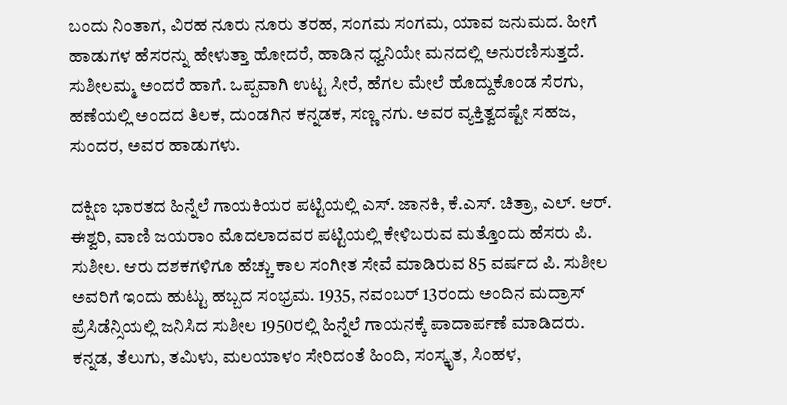ಬಂದು ನಿಂತಾಗ, ವಿರಹ ನೂರು ನೂರು ತರಹ, ಸಂಗಮ ಸಂಗಮ, ಯಾವ ಜನುಮದ. ಹೀಗೆ ಹಾಡುಗಳ ಹೆಸರನ್ನು ಹೇಳುತ್ತಾ ಹೋದರೆ, ಹಾಡಿನ ಧ್ವನಿಯೇ ಮನದಲ್ಲಿ ಅನುರಣಿಸುತ್ತದೆ. ಸುಶೀಲಮ್ಮ ಅಂದರೆ ಹಾಗೆ. ಒಪ್ಪವಾಗಿ ಉಟ್ಟ ಸೀರೆ, ಹೆಗಲ ಮೇಲೆ ಹೊದ್ದುಕೊಂಡ ಸೆರಗು, ಹಣೆಯಲ್ಲಿ ಅಂದದ ತಿಲಕ, ದುಂಡಗಿನ ಕನ್ನಡಕ, ಸಣ್ಣ ನಗು. ಅವರ ವ್ಯಕ್ತಿತ್ವದಷ್ಟೇ ಸಹಜ, ಸುಂದರ, ಅವರ ಹಾಡುಗಳು.

ದಕ್ಷಿಣ ಭಾರತದ ಹಿನ್ನೆಲೆ ಗಾಯಕಿಯರ ಪಟ್ಟಿಯಲ್ಲಿ ಎಸ್. ಜಾನಕಿ, ಕೆ.ಎಸ್. ಚಿತ್ರಾ, ಎಲ್. ಆರ್. ಈಶ್ವರಿ, ವಾಣಿ ಜಯರಾಂ ಮೊದಲಾದವರ ಪಟ್ಟಿಯಲ್ಲಿ ಕೇಳಿಬರುವ ಮತ್ತೊಂದು ಹೆಸರು ಪಿ. ಸುಶೀಲ. ಆರು ದಶಕಗಳಿಗೂ ಹೆಚ್ಚು ಕಾಲ ಸಂಗೀತ ಸೇವೆ ಮಾಡಿರುವ 85 ವರ್ಷದ ಪಿ. ಸುಶೀಲ ಅವರಿಗೆ ಇಂದು ಹುಟ್ಟು ಹಬ್ಬದ ಸಂಭ್ರಮ. 1935, ನವಂಬರ್ 13ರಂದು ಅಂದಿನ ಮದ್ರಾಸ್ ಪ್ರೆಸಿಡೆನ್ಸಿಯಲ್ಲಿ ಜನಿಸಿದ ಸುಶೀಲ 1950ರಲ್ಲಿ ಹಿನ್ನೆಲೆ ಗಾಯನಕ್ಕೆ ಪಾದಾರ್ಪಣೆ ಮಾಡಿದರು. ಕನ್ನಡ, ತೆಲುಗು, ತಮಿಳು, ಮಲಯಾಳಂ ಸೇರಿದಂತೆ ಹಿಂದಿ, ಸಂಸ್ಕೃತ, ಸಿಂಹಳ,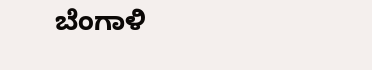ಬೆಂಗಾಳಿ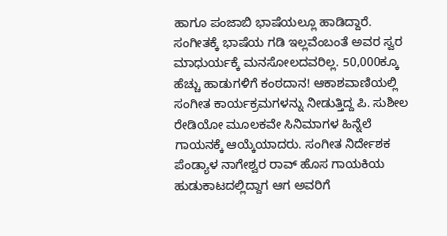ಹಾಗೂ ಪಂಜಾಬಿ ಭಾಷೆಯಲ್ಲೂ ಹಾಡಿದ್ದಾರೆ. ಸಂಗೀತಕ್ಕೆ ಭಾಷೆಯ ಗಡಿ ಇಲ್ಲವೆಂಬಂತೆ ಅವರ ಸ್ವರ ಮಾಧುರ್ಯಕ್ಕೆ ಮನಸೋಲದವರಿಲ್ಲ. 50,000ಕ್ಕೂ ಹೆಚ್ಚು ಹಾಡುಗಳಿಗೆ ಕಂಠದಾನ! ಆಕಾಶವಾಣಿಯಲ್ಲಿ ಸಂಗೀತ ಕಾರ್ಯಕ್ರಮಗಳನ್ನು ನೀಡುತ್ತಿದ್ದ ಪಿ. ಸುಶೀಲ ರೇಡಿಯೋ ಮೂಲಕವೇ ಸಿನಿಮಾಗಳ ಹಿನ್ನೆಲೆ ಗಾಯನಕ್ಕೆ ಆಯ್ಕೆಯಾದರು. ಸಂಗೀತ ನಿರ್ದೇಶಕ ಪೆಂಡ್ಯಾಳ ನಾಗೇಶ್ವರ ರಾವ್ ಹೊಸ ಗಾಯಕಿಯ ಹುಡುಕಾಟದಲ್ಲಿದ್ದಾಗ ಆಗ ಅವರಿಗೆ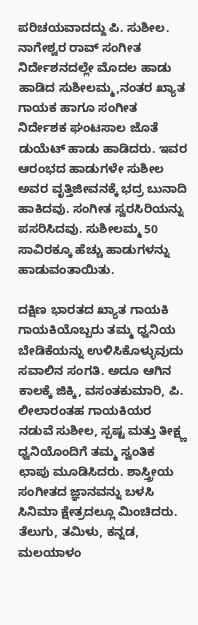ಪರಿಚಯವಾದದ್ದು ಪಿ. ಸುಶೀಲ. ನಾಗೇಶ್ವರ ರಾವ್ ಸಂಗೀತ ನಿರ್ದೇಶನದಲ್ಲೇ ಮೊದಲ ಹಾಡು ಹಾಡಿದ ಸುಶೀಲಮ್ಮ,ನಂತರ ಖ್ಯಾತ ಗಾಯಕ ಹಾಗೂ ಸಂಗೀತ ನಿರ್ದೇಶಕ ಘಂಟಸಾಲ ಜೊತೆ ಡುಯೆಟ್ ಹಾಡು ಹಾಡಿದರು. ಇವರ ಆರಂಭದ ಹಾಡುಗಳೇ ಸುಶೀಲ ಅವರ ವೃತ್ತಿಜೀವನಕ್ಕೆ ಭದ್ರ ಬುನಾದಿ ಹಾಕಿದವು. ಸಂಗೀತ ಸ್ವರಸಿರಿಯನ್ನು ಪಸರಿಸಿದವು. ಸುಶೀಲಮ್ಮ 50 ಸಾವಿರಕ್ಕೂ ಹೆಚ್ಚು ಹಾಡುಗಳನ್ನು ಹಾಡುವಂತಾಯಿತು.

ದಕ್ಷಿಣ ಭಾರತದ ಖ್ಯಾತ ಗಾಯಕಿ ಗಾಯಕಿಯೊಬ್ಬರು ತಮ್ಮ ಧ್ವನಿಯ ಬೇಡಿಕೆಯನ್ನು ಉಳಿಸಿಕೊಳ್ಳುವುದು ಸವಾಲಿನ ಸಂಗತಿ. ಅದೂ ಆಗಿನ ಕಾಲಕ್ಕೆ ಜಿಕ್ಕಿ, ವಸಂತಕುಮಾರಿ, ಪಿ. ಲೀಲಾರಂತಹ ಗಾಯಕಿಯರ ನಡುವೆ ಸುಶೀಲ, ಸ್ಪಷ್ಟ ಮತ್ತು ತೀಕ್ಷ್ಣ ಧ್ವನಿಯೊಂದಿಗೆ ತಮ್ಮ ಸ್ವಂತಿಕ ಛಾಪು ಮೂಡಿಸಿದರು. ಶಾಸ್ತ್ರೀಯ ಸಂಗೀತದ ಜ್ಞಾನವನ್ನು ಬಳಸಿ ಸಿನಿಮಾ ಕ್ಷೇತ್ರದಲ್ಲೂ ಮಿಂಚಿದರು. ತೆಲುಗು, ತಮಿಳು, ಕನ್ನಡ, ಮಲಯಾಳಂ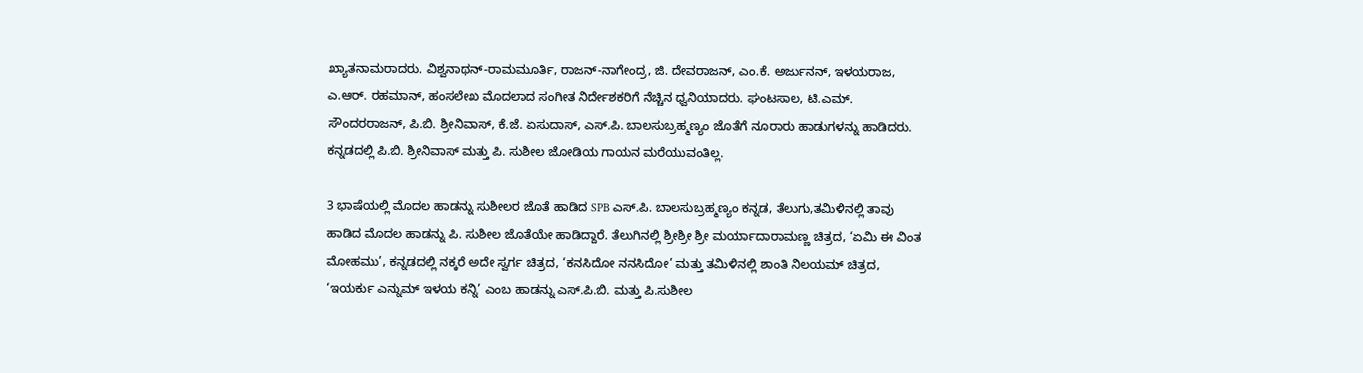ಖ್ಯಾತನಾಮರಾದರು. ವಿಶ್ವನಾಥನ್-ರಾಮಮೂರ್ತಿ, ರಾಜನ್-ನಾಗೇಂದ್ರ, ಜಿ. ದೇವರಾಜನ್, ಎಂ.ಕೆ. ಅರ್ಜುನನ್, ಇಳಯರಾಜ, ಎ.ಆರ್. ರಹಮಾನ್, ಹಂಸಲೇಖ ಮೊದಲಾದ ಸಂಗೀತ ನಿರ್ದೇಶಕರಿಗೆ ನೆಚ್ಚಿನ ಧ್ವನಿಯಾದರು. ಘಂಟಸಾಲ, ಟಿ.ಎಮ್. ಸೌಂದರರಾಜನ್, ಪಿ.ಬಿ. ಶ್ರೀನಿವಾಸ್, ಕೆ.ಜೆ. ಏಸುದಾಸ್, ಎಸ್.ಪಿ. ಬಾಲಸುಬ್ರಹ್ಮಣ್ಯಂ ಜೊತೆಗೆ ನೂರಾರು ಹಾಡುಗಳನ್ನು ಹಾಡಿದರು. ಕನ್ನಡದಲ್ಲಿ ಪಿ.ಬಿ. ಶ್ರೀನಿವಾಸ್ ಮತ್ತು ಪಿ. ಸುಶೀಲ ಜೋಡಿಯ ಗಾಯನ ಮರೆಯುವಂತಿಲ್ಲ.

3 ಭಾಷೆಯಲ್ಲಿ ಮೊದಲ ಹಾಡನ್ನು ಸುಶೀಲರ ಜೊತೆ ಹಾಡಿದ SPB ಎಸ್.ಪಿ. ಬಾಲಸುಬ್ರಹ್ಮಣ್ಯಂ ಕನ್ನಡ, ತೆಲುಗು,ತಮಿಳಿನಲ್ಲಿ ತಾವು ಹಾಡಿದ ಮೊದಲ ಹಾಡನ್ನು ಪಿ. ಸುಶೀಲ ಜೊತೆಯೇ ಹಾಡಿದ್ದಾರೆ. ತೆಲುಗಿನಲ್ಲಿ ಶ್ರೀಶ್ರೀ ಶ್ರೀ ಮರ್ಯಾದಾರಾಮಣ್ಣ ಚಿತ್ರದ, ‘ಏಮಿ ಈ ವಿಂತ ಮೋಹಮು’, ಕನ್ನಡದಲ್ಲಿ ನಕ್ಕರೆ ಅದೇ ಸ್ವರ್ಗ ಚಿತ್ರದ, ‘ಕನಸಿದೋ ನನಸಿದೋ’ ಮತ್ತು ತಮಿಳಿನಲ್ಲಿ ಶಾಂತಿ ನಿಲಯಮ್ ಚಿತ್ರದ, ‘ಇಯರ್ಕು ಎನ್ನುಮ್ ಇಳಯ ಕನ್ನಿ’ ಎಂಬ ಹಾಡನ್ನು ಎಸ್.ಪಿ.ಬಿ. ಮತ್ತು ಪಿ.ಸುಶೀಲ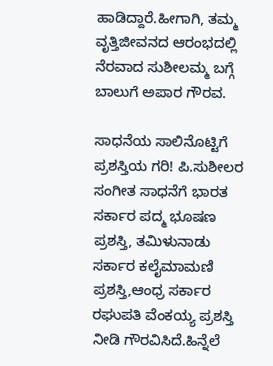ಹಾಡಿದ್ದಾರೆ.ಹೀಗಾಗಿ, ತಮ್ಮ ವೃತ್ತಿಜೀವನದ ಆರಂಭದಲ್ಲಿ ನೆರವಾದ ಸುಶೀಲಮ್ಮ ಬಗ್ಗೆ ಬಾಲುಗೆ ಅಪಾರ ಗೌರವ.

ಸಾಧನೆಯ ಸಾಲಿನೊಟ್ಟಿಗೆ ಪ್ರಶಸ್ತಿಯ ಗರಿ! ಪಿ.ಸುಶೀಲರ ಸಂಗೀತ ಸಾಧನೆಗೆ ಭಾರತ ಸರ್ಕಾರ ಪದ್ಮ ಭೂಷಣ ಪ್ರಶಸ್ತಿ, ತಮಿಳುನಾಡು ಸರ್ಕಾರ ಕಲೈಮಾಮಣಿ ಪ್ರಶಸ್ತಿ,ಆಂಧ್ರ ಸರ್ಕಾರ ರಘುಪತಿ ವೆಂಕಯ್ಯ ಪ್ರಶಸ್ತಿ ನೀಡಿ ಗೌರವಿಸಿದೆ.ಹಿನ್ನೆಲೆ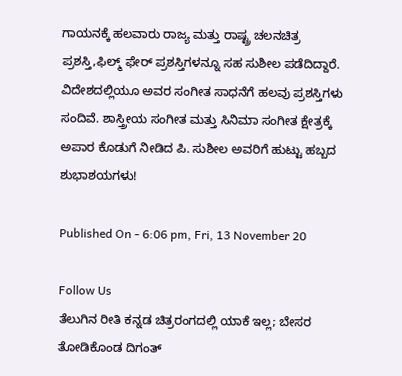ಗಾಯನಕ್ಕೆ ಹಲವಾರು ರಾಜ್ಯ ಮತ್ತು ರಾಷ್ಟ್ರ ಚಲನಚಿತ್ರ ಪ್ರಶಸ್ತಿ,ಫಿಲ್ಮ್ ಫೇರ್ ಪ್ರಶಸ್ತಿಗಳನ್ನೂ ಸಹ ಸುಶೀಲ ಪಡೆದಿದ್ದಾರೆ. ವಿದೇಶದಲ್ಲಿಯೂ ಅವರ ಸಂಗೀತ ಸಾಧನೆಗೆ ಹಲವು ಪ್ರಶಸ್ತಿಗಳು ಸಂದಿವೆ. ಶಾಸ್ತ್ರೀಯ ಸಂಗೀತ ಮತ್ತು ಸಿನಿಮಾ ಸಂಗೀತ ಕ್ಷೇತ್ರಕ್ಕೆ ಅಪಾರ ಕೊಡುಗೆ ನೀಡಿದ ಪಿ. ಸುಶೀಲ ಅವರಿಗೆ ಹುಟ್ಟು ಹಬ್ಬದ ಶುಭಾಶಯಗಳು!

Published On - 6:06 pm, Fri, 13 November 20

Follow Us
ತೆಲುಗಿನ ರೀತಿ ಕನ್ನಡ ಚಿತ್ರರಂಗದಲ್ಲಿ ಯಾಕೆ ಇಲ್ಲ; ಬೇಸರ ತೋಡಿಕೊಂಡ ದಿಗಂತ್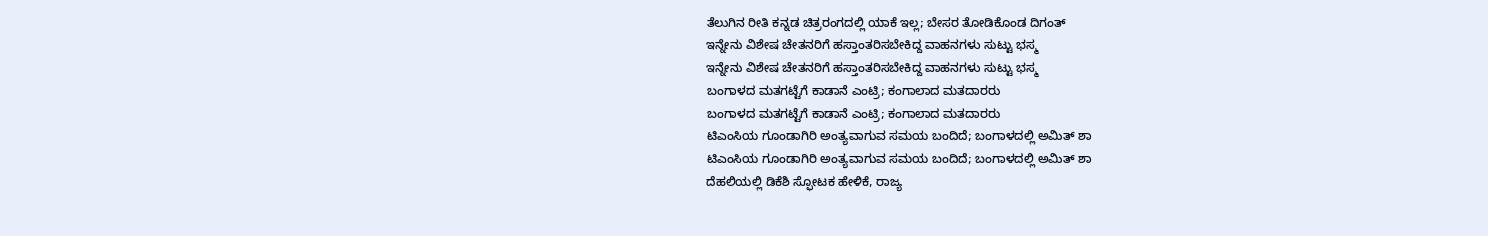ತೆಲುಗಿನ ರೀತಿ ಕನ್ನಡ ಚಿತ್ರರಂಗದಲ್ಲಿ ಯಾಕೆ ಇಲ್ಲ; ಬೇಸರ ತೋಡಿಕೊಂಡ ದಿಗಂತ್
ಇನ್ನೇನು ವಿಶೇಷ ಚೇತನರಿಗೆ ಹಸ್ತಾಂತರಿಸಬೇಕಿದ್ದ ವಾಹನಗಳು ಸುಟ್ಟು ಭಸ್ಮ
ಇನ್ನೇನು ವಿಶೇಷ ಚೇತನರಿಗೆ ಹಸ್ತಾಂತರಿಸಬೇಕಿದ್ದ ವಾಹನಗಳು ಸುಟ್ಟು ಭಸ್ಮ
ಬಂಗಾಳದ ಮತಗಟ್ಟೆಗೆ ಕಾಡಾನೆ ಎಂಟ್ರಿ; ಕಂಗಾಲಾದ ಮತದಾರರು
ಬಂಗಾಳದ ಮತಗಟ್ಟೆಗೆ ಕಾಡಾನೆ ಎಂಟ್ರಿ; ಕಂಗಾಲಾದ ಮತದಾರರು
ಟಿಎಂಸಿಯ ಗೂಂಡಾಗಿರಿ ಅಂತ್ಯವಾಗುವ ಸಮಯ ಬಂದಿದೆ; ಬಂಗಾಳದಲ್ಲಿ ಅಮಿತ್ ಶಾ
ಟಿಎಂಸಿಯ ಗೂಂಡಾಗಿರಿ ಅಂತ್ಯವಾಗುವ ಸಮಯ ಬಂದಿದೆ; ಬಂಗಾಳದಲ್ಲಿ ಅಮಿತ್ ಶಾ
ದೆಹಲಿಯಲ್ಲಿ ಡಿಕೆಶಿ ಸ್ಫೋಟಕ ಹೇಳಿಕೆ, ರಾಜ್ಯ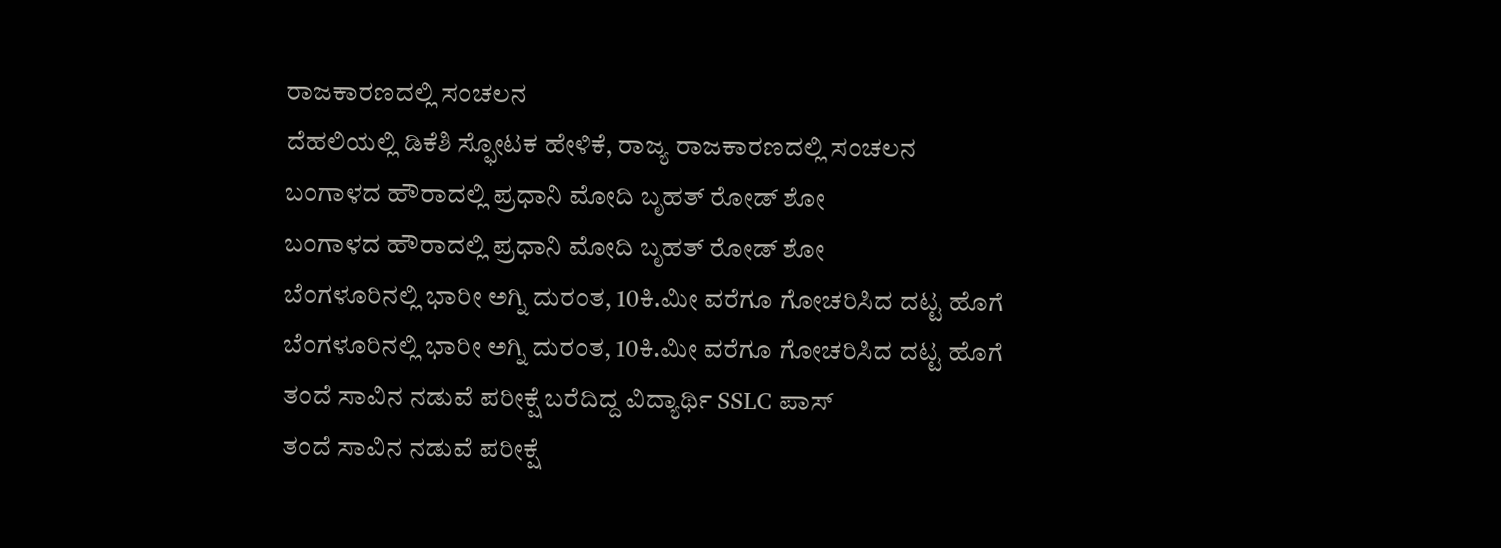ರಾಜಕಾರಣದಲ್ಲಿ ಸಂಚಲನ
ದೆಹಲಿಯಲ್ಲಿ ಡಿಕೆಶಿ ಸ್ಫೋಟಕ ಹೇಳಿಕೆ, ರಾಜ್ಯ ರಾಜಕಾರಣದಲ್ಲಿ ಸಂಚಲನ
ಬಂಗಾಳದ ಹೌರಾದಲ್ಲಿ ಪ್ರಧಾನಿ ಮೋದಿ ಬೃಹತ್ ರೋಡ್ ಶೋ
ಬಂಗಾಳದ ಹೌರಾದಲ್ಲಿ ಪ್ರಧಾನಿ ಮೋದಿ ಬೃಹತ್ ರೋಡ್ ಶೋ
ಬೆಂಗಳೂರಿನಲ್ಲಿ ಭಾರೀ ಅಗ್ನಿ ದುರಂತ, 10ಕಿ.ಮೀ ವರೆಗೂ ಗೋಚರಿಸಿದ ದಟ್ಟ ಹೊಗೆ
ಬೆಂಗಳೂರಿನಲ್ಲಿ ಭಾರೀ ಅಗ್ನಿ ದುರಂತ, 10ಕಿ.ಮೀ ವರೆಗೂ ಗೋಚರಿಸಿದ ದಟ್ಟ ಹೊಗೆ
ತಂದೆ ಸಾವಿನ ನಡುವೆ ಪರೀಕ್ಷೆ ಬರೆದಿದ್ದ ವಿದ್ಯಾರ್ಥಿ SSLC ಪಾಸ್
ತಂದೆ ಸಾವಿನ ನಡುವೆ ಪರೀಕ್ಷೆ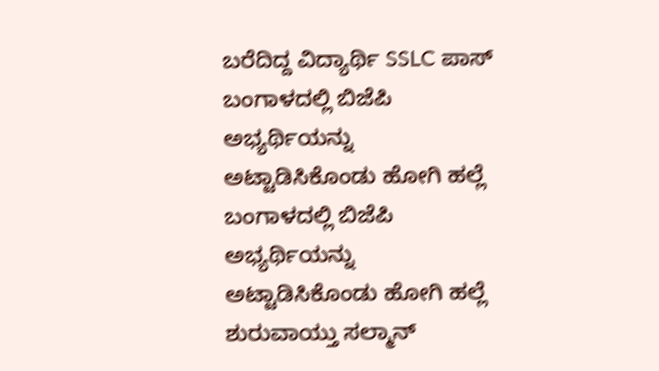ಬರೆದಿದ್ದ ವಿದ್ಯಾರ್ಥಿ SSLC ಪಾಸ್
ಬಂಗಾಳದಲ್ಲಿ ಬಿಜೆಪಿ ಅಭ್ಯರ್ಥಿಯನ್ನು ಅಟ್ಟಾಡಿಸಿಕೊಂಡು ಹೋಗಿ ಹಲ್ಲೆ
ಬಂಗಾಳದಲ್ಲಿ ಬಿಜೆಪಿ ಅಭ್ಯರ್ಥಿಯನ್ನು ಅಟ್ಟಾಡಿಸಿಕೊಂಡು ಹೋಗಿ ಹಲ್ಲೆ
ಶುರುವಾಯ್ತು ಸಲ್ಮಾನ್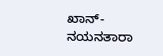ಖಾನ್-ನಯನತಾರಾ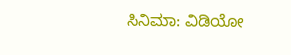ಸಿನಿಮಾ: ವಿಡಿಯೋ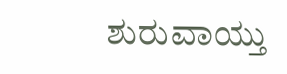ಶುರುವಾಯ್ತು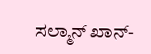ಸಲ್ಮಾನ್ ಖಾನ್-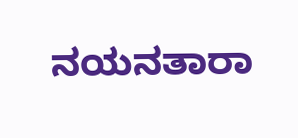ನಯನತಾರಾ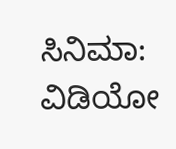ಸಿನಿಮಾ: ವಿಡಿಯೋ